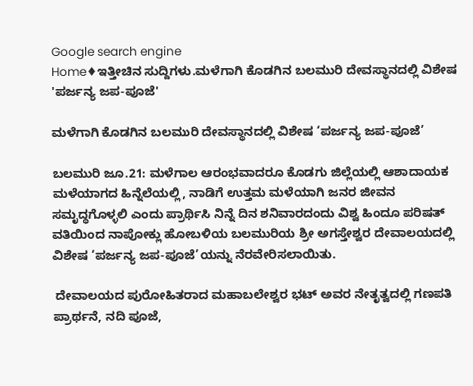Google search engine
Home♦ಇತ್ತೀಚಿನ ಸುದ್ದಿಗಳು.ಮಳೆಗಾಗಿ ಕೊಡಗಿನ ಬಲಮುರಿ ದೇವಸ್ಥಾನದಲ್ಲಿ ವಿಶೇಷ 'ಪರ್ಜನ್ಯ ಜಪ-ಪೂಜೆ'

ಮಳೆಗಾಗಿ ಕೊಡಗಿನ ಬಲಮುರಿ ದೇವಸ್ಥಾನದಲ್ಲಿ ವಿಶೇಷ ‘ಪರ್ಜನ್ಯ ಜಪ-ಪೂಜೆ’

ಬಲಮುರಿ ಜೂ.21: ಮಳೆಗಾಲ ಆರಂಭವಾದರೂ ಕೊಡಗು ಜಿಲ್ಲೆಯಲ್ಲಿ ಆಶಾದಾಯಕ ಮಳೆಯಾಗದ ಹಿನ್ನೆಲೆಯಲ್ಲಿ, ನಾಡಿಗೆ ಉತ್ತಮ ಮಳೆಯಾಗಿ ಜನರ ಜೀವನ ಸಮೃದ್ಧಗೊಳ್ಳಲಿ ಎಂದು ಪ್ರಾರ್ಥಿಸಿ ನಿನ್ನೆ ದಿನ ಶನಿವಾರದಂದು ವಿಶ್ವ ಹಿಂದೂ ಪರಿಷತ್ ವತಿಯಿಂದ ನಾಪೋಕ್ಲು ಹೋಬಳಿಯ ಬಲಮುರಿಯ ಶ್ರೀ ಅಗಸ್ತೇಶ್ವರ ದೇವಾಲಯದಲ್ಲಿ ವಿಶೇಷ ‘ಪರ್ಜನ್ಯ ಜಪ-ಪೂಜೆ’ಯನ್ನು ನೆರವೇರಿಸಲಾಯಿತು.

 ದೇವಾಲಯದ ಪುರೋಹಿತರಾದ ಮಹಾಬಲೇಶ್ವರ ಭಟ್ ಅವರ ನೇತೃತ್ವದಲ್ಲಿ ಗಣಪತಿ ಪ್ರಾರ್ಥನೆ, ನದಿ ಪೂಜೆ,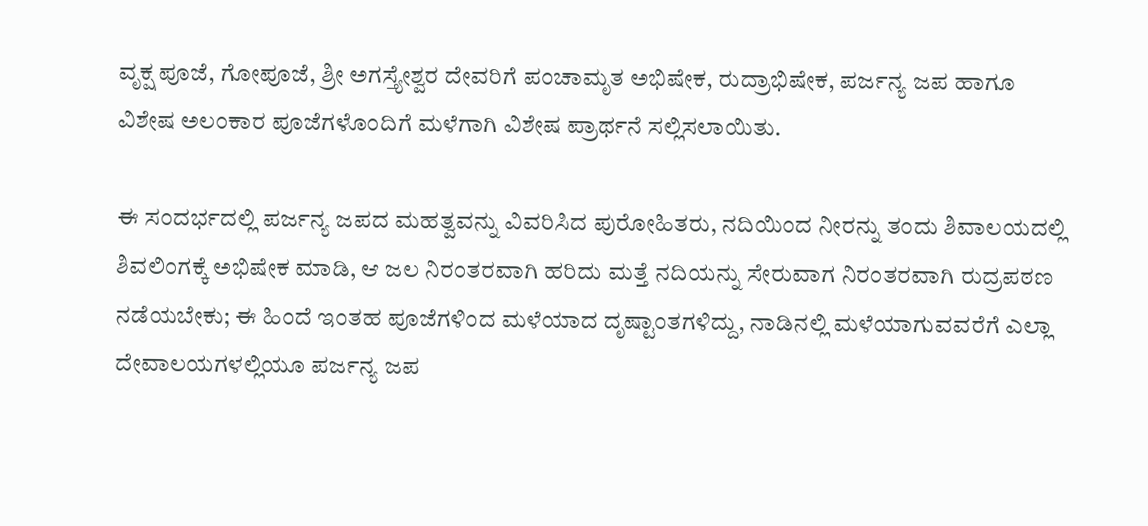ವೃಕ್ಷ ಪೂಜೆ, ಗೋಪೂಜೆ, ಶ್ರೀ ಅಗಸ್ತ್ಯೇಶ್ವರ ದೇವರಿಗೆ ಪಂಚಾಮೃತ ಅಭಿಷೇಕ, ರುದ್ರಾಭಿಷೇಕ, ಪರ್ಜನ್ಯ ಜಪ ಹಾಗೂ ವಿಶೇಷ ಅಲಂಕಾರ ಪೂಜೆಗಳೊಂದಿಗೆ ಮಳೆಗಾಗಿ ವಿಶೇಷ ಪ್ರಾರ್ಥನೆ ಸಲ್ಲಿಸಲಾಯಿತು.

ಈ ಸಂದರ್ಭದಲ್ಲಿ ಪರ್ಜನ್ಯ ಜಪದ ಮಹತ್ವವನ್ನು ವಿವರಿಸಿದ ಪುರೋಹಿತರು, ನದಿಯಿಂದ ನೀರನ್ನು ತಂದು ಶಿವಾಲಯದಲ್ಲಿ ಶಿವಲಿಂಗಕ್ಕೆ ಅಭಿಷೇಕ ಮಾಡಿ, ಆ ಜಲ ನಿರಂತರವಾಗಿ ಹರಿದು ಮತ್ತೆ ನದಿಯನ್ನು ಸೇರುವಾಗ ನಿರಂತರವಾಗಿ ರುದ್ರಪಠಣ ನಡೆಯಬೇಕು; ಈ ಹಿಂದೆ ಇಂತಹ ಪೂಜೆಗಳಿಂದ ಮಳೆಯಾದ ದೃಷ್ಟಾಂತಗಳಿದ್ದು, ನಾಡಿನಲ್ಲಿ ಮಳೆಯಾಗುವವರೆಗೆ ಎಲ್ಲಾ ದೇವಾಲಯಗಳಲ್ಲಿಯೂ ಪರ್ಜನ್ಯ ಜಪ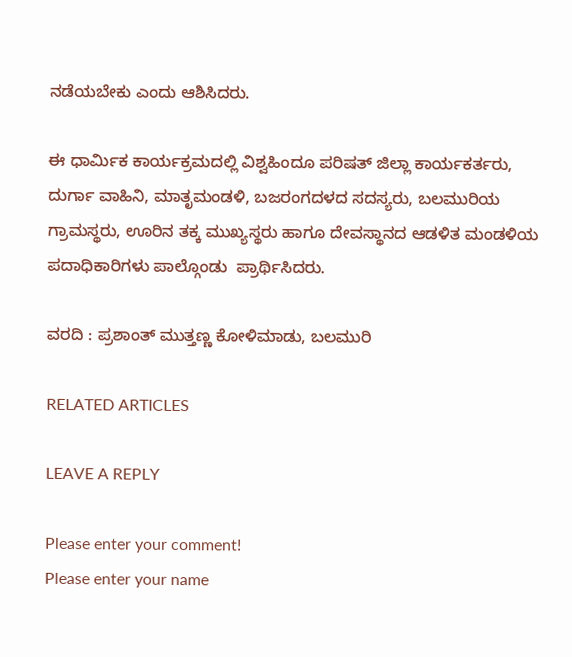ನಡೆಯಬೇಕು ಎಂದು ಆಶಿಸಿದರು.

ಈ ಧಾರ್ಮಿಕ ಕಾರ್ಯಕ್ರಮದಲ್ಲಿ ವಿಶ್ವಹಿಂದೂ ಪರಿಷತ್ ಜಿಲ್ಲಾ ಕಾರ್ಯಕರ್ತರು, ದುರ್ಗಾ ವಾಹಿನಿ, ಮಾತೃಮಂಡಳಿ, ಬಜರಂಗದಳದ ಸದಸ್ಯರು, ಬಲಮುರಿಯ ಗ್ರಾಮಸ್ಥರು, ಊರಿನ ತಕ್ಕ ಮುಖ್ಯಸ್ಥರು ಹಾಗೂ ದೇವಸ್ಥಾನದ ಆಡಳಿತ ಮಂಡಳಿಯ ಪದಾಧಿಕಾರಿಗಳು ಪಾಲ್ಗೊಂಡು  ಪ್ರಾರ್ಥಿಸಿದರು.

ವರದಿ : ಪ್ರಶಾಂತ್ ಮುತ್ತಣ್ಣ ಕೋಳಿಮಾಡು, ಬಲಮುರಿ

RELATED ARTICLES

LEAVE A REPLY

Please enter your comment!
Please enter your name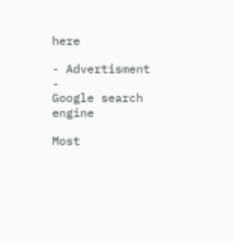here

- Advertisment -
Google search engine

Most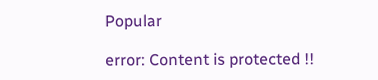Popular

error: Content is protected !!